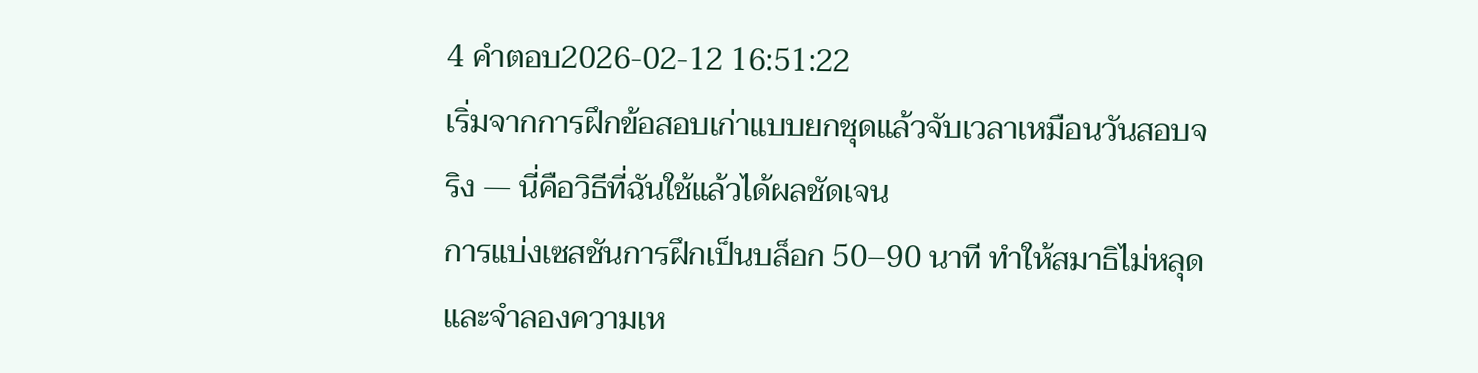4 คำตอบ2026-02-12 16:51:22
เริ่มจากการฝึกข้อสอบเก่าแบบยกชุดแล้วจับเวลาเหมือนวันสอบจริง — นี่คือวิธีที่ฉันใช้แล้วได้ผลชัดเจน
การแบ่งเซสชันการฝึกเป็นบล็อก 50–90 นาที ทำให้สมาธิไม่หลุดและจำลองความเห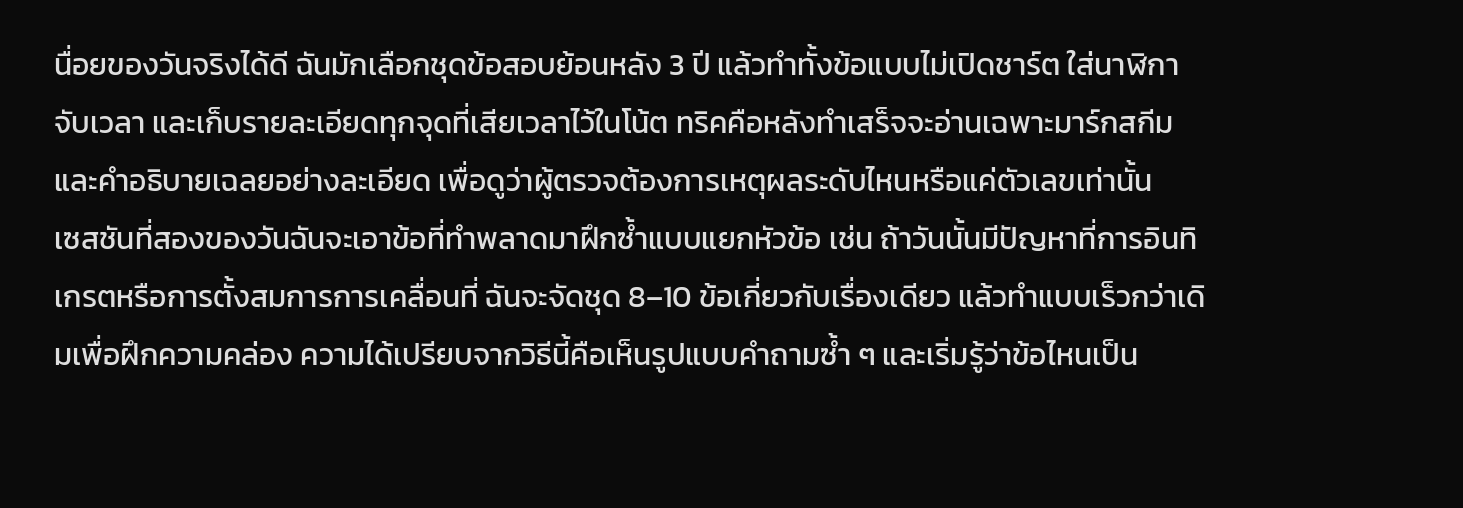นื่อยของวันจริงได้ดี ฉันมักเลือกชุดข้อสอบย้อนหลัง 3 ปี แล้วทำทั้งข้อแบบไม่เปิดชาร์ต ใส่นาฬิกาจับเวลา และเก็บรายละเอียดทุกจุดที่เสียเวลาไว้ในโน้ต ทริคคือหลังทำเสร็จจะอ่านเฉพาะมาร์กสกีมและคำอธิบายเฉลยอย่างละเอียด เพื่อดูว่าผู้ตรวจต้องการเหตุผลระดับไหนหรือแค่ตัวเลขเท่านั้น
เซสชันที่สองของวันฉันจะเอาข้อที่ทำพลาดมาฝึกซ้ำแบบแยกหัวข้อ เช่น ถ้าวันนั้นมีปัญหาที่การอินทิเกรตหรือการตั้งสมการการเคลื่อนที่ ฉันจะจัดชุด 8–10 ข้อเกี่ยวกับเรื่องเดียว แล้วทำแบบเร็วกว่าเดิมเพื่อฝึกความคล่อง ความได้เปรียบจากวิธีนี้คือเห็นรูปแบบคำถามซ้ำ ๆ และเริ่มรู้ว่าข้อไหนเป็น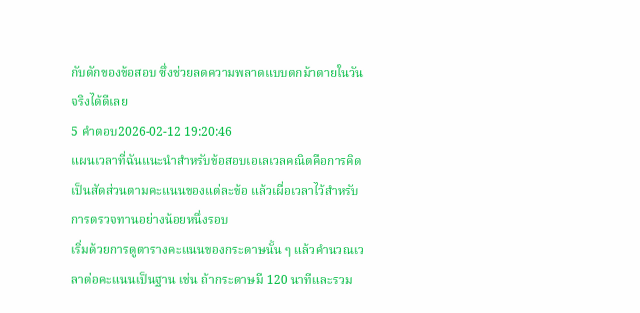กับดักของข้อสอบ ซึ่งช่วยลดความพลาดแบบตกม้าตายในวันจริงได้ดีเลย
5 คำตอบ2026-02-12 19:20:46
แผนเวลาที่ฉันแนะนำสำหรับข้อสอบเอเลเวลคณิตคือการคิดเป็นสัดส่วนตามคะแนนของแต่ละข้อ แล้วเผื่อเวลาไว้สำหรับการตรวจทานอย่างน้อยหนึ่งรอบ
เริ่มด้วยการดูตารางคะแนนของกระดาษนั้น ๆ แล้วคำนวณเวลาต่อคะแนนเป็นฐาน เช่น ถ้ากระดาษมี 120 นาทีและรวม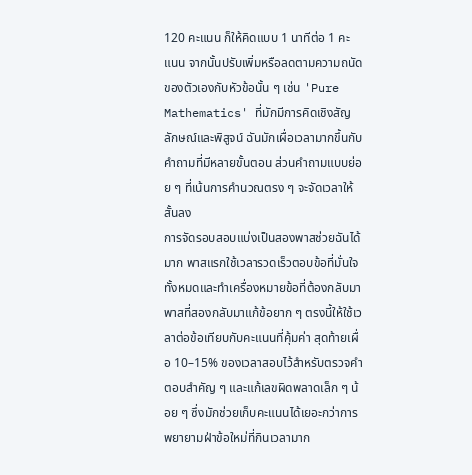120 คะแนน ก็ให้คิดแบบ 1 นาทีต่อ 1 คะแนน จากนั้นปรับเพิ่มหรือลดตามความถนัดของตัวเองกับหัวข้อนั้น ๆ เช่น 'Pure Mathematics' ที่มักมีการคิดเชิงสัญลักษณ์และพิสูจน์ ฉันมักเผื่อเวลามากขึ้นกับคำถามที่มีหลายขั้นตอน ส่วนคำถามแบบย่อย ๆ ที่เน้นการคำนวณตรง ๆ จะจัดเวลาให้สั้นลง
การจัดรอบสอบแบ่งเป็นสองพาสช่วยฉันได้มาก พาสแรกใช้เวลารวดเร็วตอบข้อที่มั่นใจทั้งหมดและทำเครื่องหมายข้อที่ต้องกลับมา พาสที่สองกลับมาแก้ข้อยาก ๆ ตรงนี้ให้ใช้เวลาต่อข้อเทียบกับคะแนนที่คุ้มค่า สุดท้ายเผื่อ 10–15% ของเวลาสอบไว้สำหรับตรวจคำตอบสำคัญ ๆ และแก้เลขผิดพลาดเล็ก ๆ น้อย ๆ ซึ่งมักช่วยเก็บคะแนนได้เยอะกว่าการพยายามฝ่าข้อใหม่ที่กินเวลามาก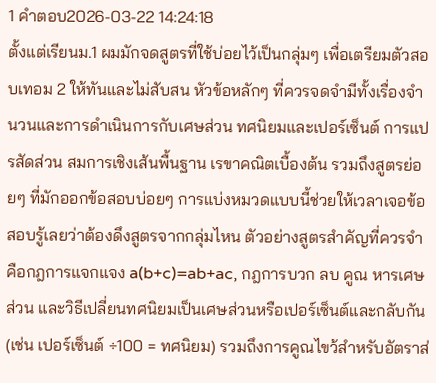1 คำตอบ2026-03-22 14:24:18
ตั้งแต่เรียนม.1 ผมมักจดสูตรที่ใช้บ่อยไว้เป็นกลุ่มๆ เพื่อเตรียมตัวสอบเทอม 2 ให้ทันและไม่สับสน หัวข้อหลักๆ ที่ควรจดจำมีทั้งเรื่องจำนวนและการดำเนินการกับเศษส่วน ทศนิยมและเปอร์เซ็นต์ การแปรสัดส่วน สมการเชิงเส้นพื้นฐาน เรขาคณิตเบื้องต้น รวมถึงสูตรย่อยๆ ที่มักออกข้อสอบบ่อยๆ การแบ่งหมวดแบบนี้ช่วยให้เวลาเจอข้อสอบรู้เลยว่าต้องดึงสูตรจากกลุ่มไหน ตัวอย่างสูตรสำคัญที่ควรจำคือกฎการแจกแจง a(b+c)=ab+ac, กฎการบวก ลบ คูณ หารเศษส่วน และวิธีเปลี่ยนทศนิยมเป็นเศษส่วนหรือเปอร์เซ็นต์และกลับกัน (เช่น เปอร์เซ็นต์ ÷100 = ทศนิยม) รวมถึงการคูณไขว้สำหรับอัตราส่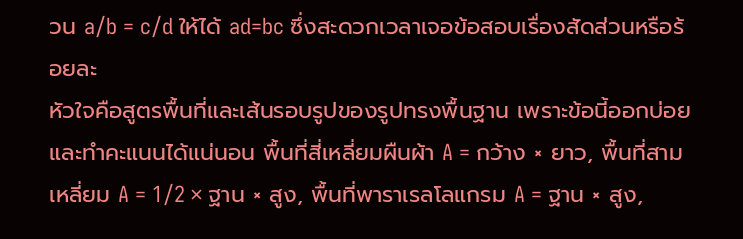วน a/b = c/d ให้ได้ ad=bc ซึ่งสะดวกเวลาเจอข้อสอบเรื่องสัดส่วนหรือร้อยละ
หัวใจคือสูตรพื้นที่และเส้นรอบรูปของรูปทรงพื้นฐาน เพราะข้อนี้ออกบ่อยและทำคะแนนได้แน่นอน พื้นที่สี่เหลี่ยมผืนผ้า A = กว้าง × ยาว, พื้นที่สามเหลี่ยม A = 1/2 × ฐาน × สูง, พื้นที่พาราเรลโลแกรม A = ฐาน × สูง,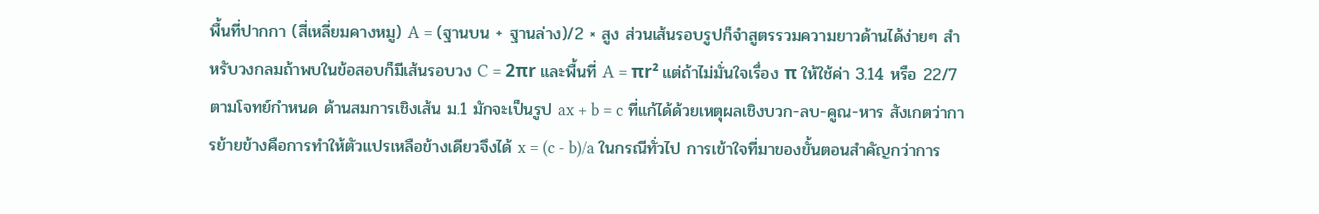พื้นที่ปากกา (สี่เหลี่ยมคางหมู) A = (ฐานบน + ฐานล่าง)/2 × สูง ส่วนเส้นรอบรูปก็จำสูตรรวมความยาวด้านได้ง่ายๆ สำหรับวงกลมถ้าพบในข้อสอบก็มีเส้นรอบวง C = 2πr และพื้นที่ A = πr² แต่ถ้าไม่มั่นใจเรื่อง π ให้ใช้ค่า 3.14 หรือ 22/7 ตามโจทย์กำหนด ด้านสมการเชิงเส้น ม.1 มักจะเป็นรูป ax + b = c ที่แก้ได้ด้วยเหตุผลเชิงบวก-ลบ-คูณ-หาร สังเกตว่าการย้ายข้างคือการทำให้ตัวแปรเหลือข้างเดียวจึงได้ x = (c - b)/a ในกรณีทั่วไป การเข้าใจที่มาของขั้นตอนสำคัญกว่าการ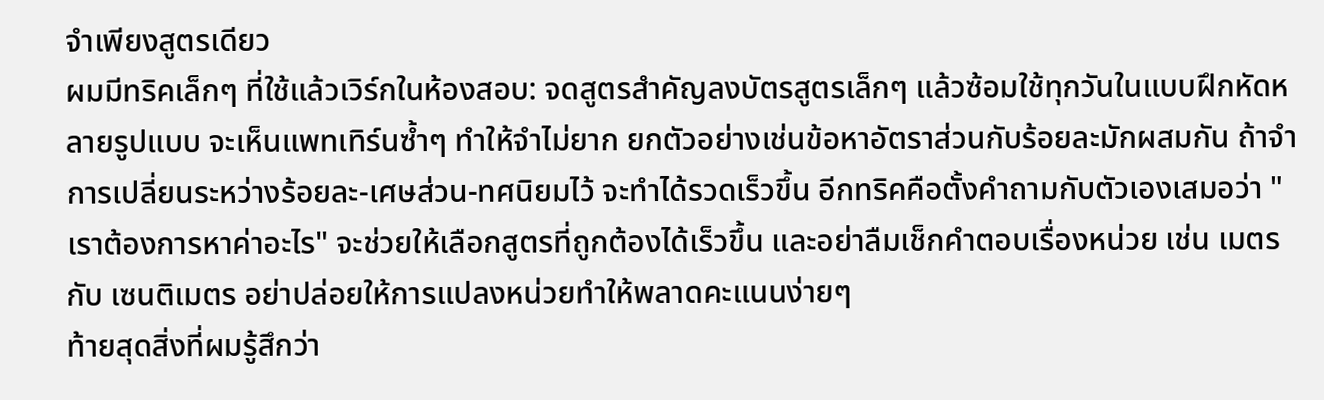จำเพียงสูตรเดียว
ผมมีทริคเล็กๆ ที่ใช้แล้วเวิร์กในห้องสอบ: จดสูตรสำคัญลงบัตรสูตรเล็กๆ แล้วซ้อมใช้ทุกวันในแบบฝึกหัดหลายรูปแบบ จะเห็นแพทเทิร์นซ้ำๆ ทำให้จำไม่ยาก ยกตัวอย่างเช่นข้อหาอัตราส่วนกับร้อยละมักผสมกัน ถ้าจำการเปลี่ยนระหว่างร้อยละ-เศษส่วน-ทศนิยมไว้ จะทำได้รวดเร็วขึ้น อีกทริคคือตั้งคำถามกับตัวเองเสมอว่า "เราต้องการหาค่าอะไร" จะช่วยให้เลือกสูตรที่ถูกต้องได้เร็วขึ้น และอย่าลืมเช็กคำตอบเรื่องหน่วย เช่น เมตร กับ เซนติเมตร อย่าปล่อยให้การแปลงหน่วยทำให้พลาดคะแนนง่ายๆ
ท้ายสุดสิ่งที่ผมรู้สึกว่า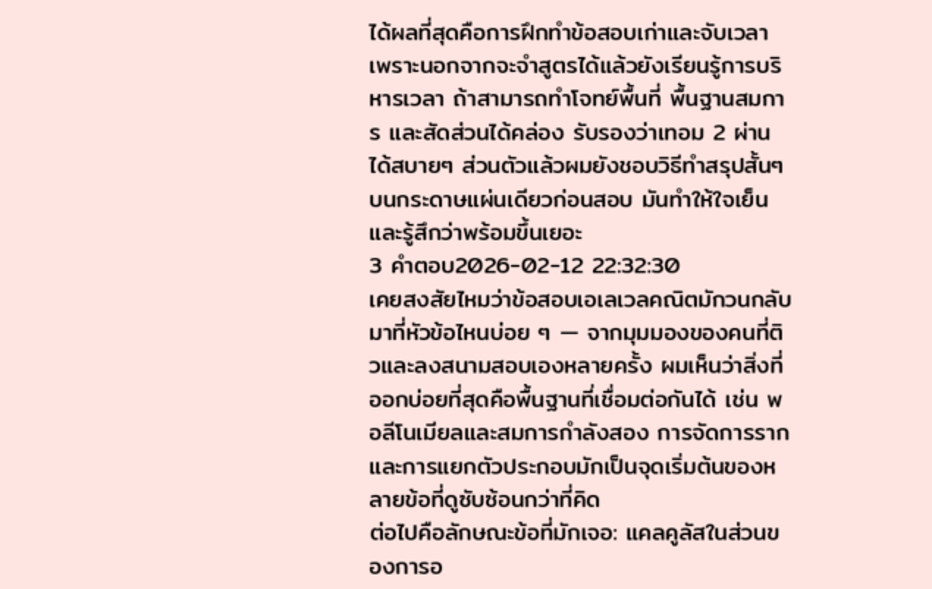ได้ผลที่สุดคือการฝึกทำข้อสอบเก่าและจับเวลา เพราะนอกจากจะจำสูตรได้แล้วยังเรียนรู้การบริหารเวลา ถ้าสามารถทำโจทย์พื้นที่ พื้นฐานสมการ และสัดส่วนได้คล่อง รับรองว่าเทอม 2 ผ่านได้สบายๆ ส่วนตัวแล้วผมยังชอบวิธีทำสรุปสั้นๆ บนกระดาษแผ่นเดียวก่อนสอบ มันทำให้ใจเย็นและรู้สึกว่าพร้อมขึ้นเยอะ
3 คำตอบ2026-02-12 22:32:30
เคยสงสัยไหมว่าข้อสอบเอเลเวลคณิตมักวนกลับมาที่หัวข้อไหนบ่อย ๆ — จากมุมมองของคนที่ติวและลงสนามสอบเองหลายครั้ง ผมเห็นว่าสิ่งที่ออกบ่อยที่สุดคือพื้นฐานที่เชื่อมต่อกันได้ เช่น พอลีโนเมียลและสมการกำลังสอง การจัดการรากและการแยกตัวประกอบมักเป็นจุดเริ่มต้นของหลายข้อที่ดูซับซ้อนกว่าที่คิด
ต่อไปคือลักษณะข้อที่มักเจอ: แคลคูลัสในส่วนของการอ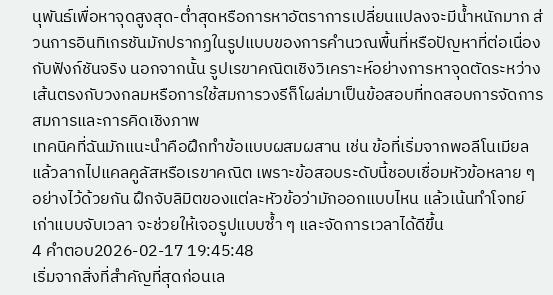นุพันธ์เพื่อหาจุดสูงสุด-ต่ำสุดหรือการหาอัตราการเปลี่ยนแปลงจะมีน้ำหนักมาก ส่วนการอินทิเกรชันมักปรากฏในรูปแบบของการคำนวณพื้นที่หรือปัญหาที่ต่อเนื่องกับฟังก์ชันจริง นอกจากนั้น รูปเรขาคณิตเชิงวิเคราะห์อย่างการหาจุดตัดระหว่างเส้นตรงกับวงกลมหรือการใช้สมการวงรีก็โผล่มาเป็นข้อสอบที่ทดสอบการจัดการสมการและการคิดเชิงภาพ
เทคนิคที่ฉันมักแนะนำคือฝึกทำข้อแบบผสมผสาน เช่น ข้อที่เริ่มจากพอลีโนเมียลแล้วลากไปแคลคูลัสหรือเรขาคณิต เพราะข้อสอบระดับนี้ชอบเชื่อมหัวข้อหลาย ๆ อย่างไว้ด้วยกัน ฝึกจับลิมิตของแต่ละหัวข้อว่ามักออกแบบไหน แล้วเน้นทำโจทย์เก่าแบบจับเวลา จะช่วยให้เจอรูปแบบซ้ำ ๆ และจัดการเวลาได้ดีขึ้น
4 คำตอบ2026-02-17 19:45:48
เริ่มจากสิ่งที่สำคัญที่สุดก่อนเล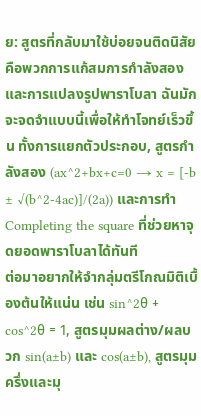ย: สูตรที่กลับมาใช้บ่อยจนติดนิสัยคือพวกการแก้สมการกำลังสองและการแปลงรูปพาราโบลา ฉันมักจะจดจำแบบนี้เพื่อให้ทำโจทย์เร็วขึ้น ทั้งการแยกตัวประกอบ, สูตรกำลังสอง (ax^2+bx+c=0 → x = [-b ± √(b^2-4ac)]/(2a)) และการทำ Completing the square ที่ช่วยหาจุดยอดพาราโบลาได้ทันที
ต่อมาอยากให้จำกลุ่มตรีโกณมิติเบื้องต้นให้แน่น เช่น sin^2θ + cos^2θ = 1, สูตรมุมผลต่าง/ผลบวก sin(a±b) และ cos(a±b), สูตรมุมครึ่งและมุ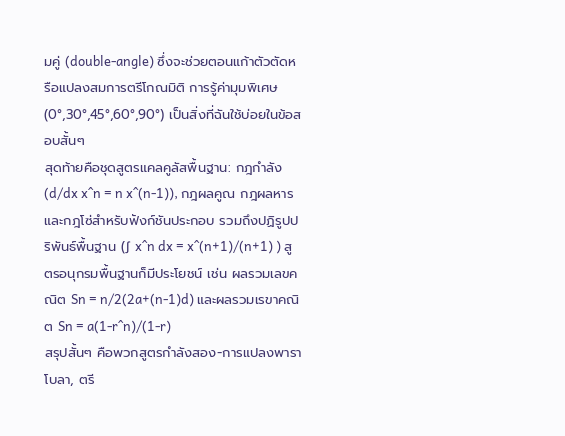มคู่ (double-angle) ซึ่งจะช่วยตอนแก้าตัวตัดหรือแปลงสมการตรีโกณมิติ การรู้ค่ามุมพิเศษ (0°,30°,45°,60°,90°) เป็นสิ่งที่ฉันใช้บ่อยในข้อสอบสั้นๆ
สุดท้ายคือชุดสูตรแคลคูลัสพื้นฐาน: กฎกำลัง (d/dx x^n = n x^(n-1)), กฎผลคูณ กฎผลหาร และกฎโซ่สำหรับฟังก์ชันประกอบ รวมถึงปฏิรูปปริพันธ์พื้นฐาน (∫ x^n dx = x^(n+1)/(n+1) ) สูตรอนุกรมพื้นฐานก็มีประโยชน์ เช่น ผลรวมเลขคณิต Sn = n/2(2a+(n-1)d) และผลรวมเรขาคณิต Sn = a(1-r^n)/(1-r)
สรุปสั้นๆ คือพวกสูตรกำลังสอง-การแปลงพาราโบลา, ตรี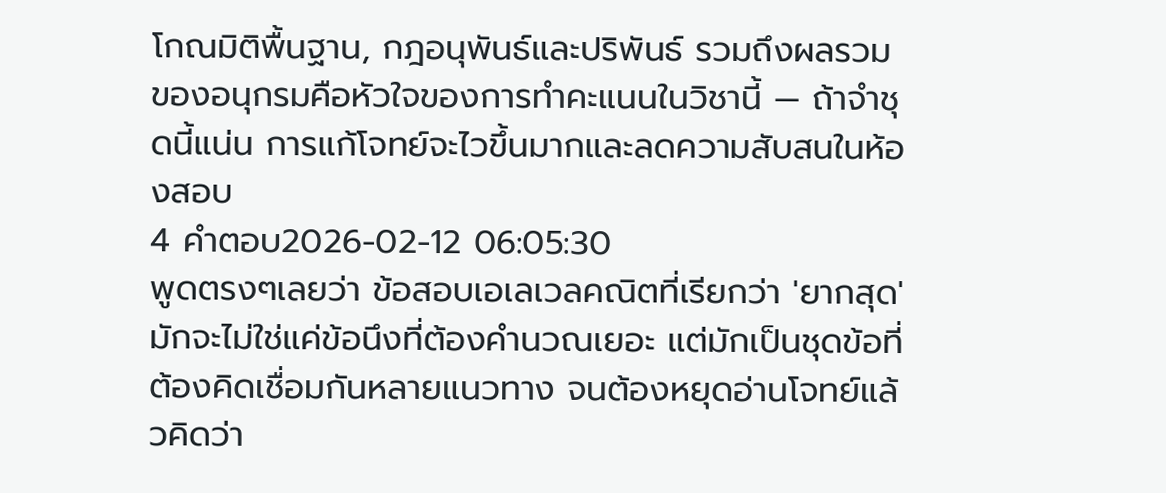โกณมิติพื้นฐาน, กฎอนุพันธ์และปริพันธ์ รวมถึงผลรวมของอนุกรมคือหัวใจของการทำคะแนนในวิชานี้ — ถ้าจำชุดนี้แน่น การแก้โจทย์จะไวขึ้นมากและลดความสับสนในห้องสอบ
4 คำตอบ2026-02-12 06:05:30
พูดตรงๆเลยว่า ข้อสอบเอเลเวลคณิตที่เรียกว่า 'ยากสุด' มักจะไม่ใช่แค่ข้อนึงที่ต้องคำนวณเยอะ แต่มักเป็นชุดข้อที่ต้องคิดเชื่อมกันหลายแนวทาง จนต้องหยุดอ่านโจทย์แล้วคิดว่า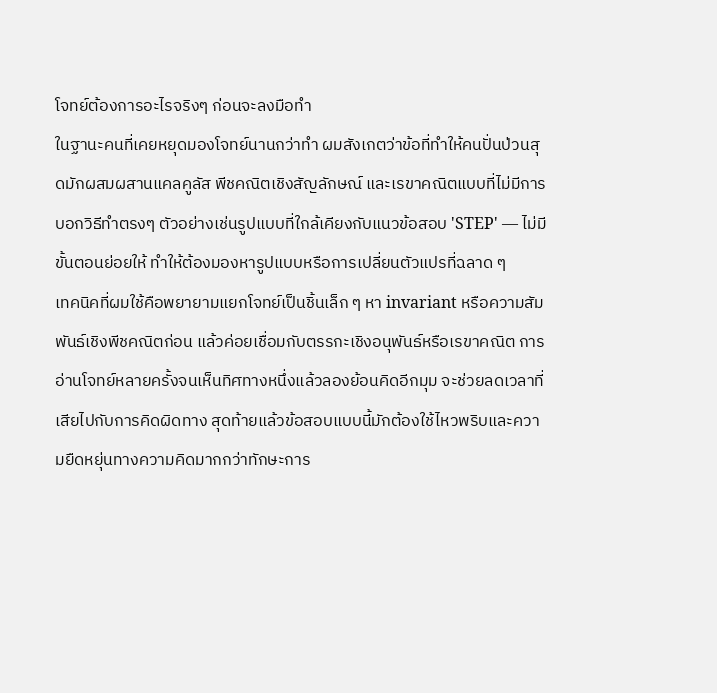โจทย์ต้องการอะไรจริงๆ ก่อนจะลงมือทำ
ในฐานะคนที่เคยหยุดมองโจทย์นานกว่าทำ ผมสังเกตว่าข้อที่ทำให้คนปั่นป่วนสุดมักผสมผสานแคลคูลัส พีชคณิตเชิงสัญลักษณ์ และเรขาคณิตแบบที่ไม่มีการบอกวิธีทำตรงๆ ตัวอย่างเช่นรูปแบบที่ใกล้เคียงกับแนวข้อสอบ 'STEP' — ไม่มีขั้นตอนย่อยให้ ทำให้ต้องมองหารูปแบบหรือการเปลี่ยนตัวแปรที่ฉลาด ๆ
เทคนิคที่ผมใช้คือพยายามแยกโจทย์เป็นชิ้นเล็ก ๆ หา invariant หรือความสัมพันธ์เชิงพีชคณิตก่อน แล้วค่อยเชื่อมกับตรรกะเชิงอนุพันธ์หรือเรขาคณิต การอ่านโจทย์หลายครั้งจนเห็นทิศทางหนึ่งแล้วลองย้อนคิดอีกมุม จะช่วยลดเวลาที่เสียไปกับการคิดผิดทาง สุดท้ายแล้วข้อสอบแบบนี้มักต้องใช้ไหวพริบและความยืดหยุ่นทางความคิดมากกว่าทักษะการ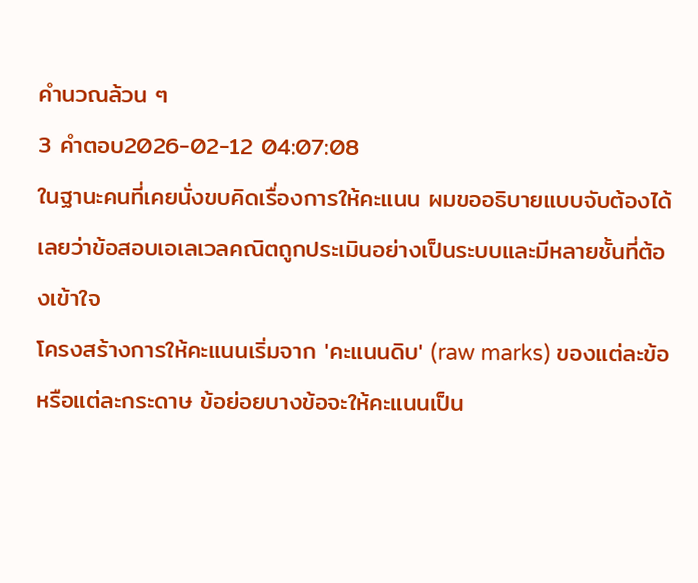คำนวณล้วน ๆ
3 คำตอบ2026-02-12 04:07:08
ในฐานะคนที่เคยนั่งขบคิดเรื่องการให้คะแนน ผมขออธิบายแบบจับต้องได้เลยว่าข้อสอบเอเลเวลคณิตถูกประเมินอย่างเป็นระบบและมีหลายชั้นที่ต้องเข้าใจ
โครงสร้างการให้คะแนนเริ่มจาก 'คะแนนดิบ' (raw marks) ของแต่ละข้อหรือแต่ละกระดาษ ข้อย่อยบางข้อจะให้คะแนนเป็น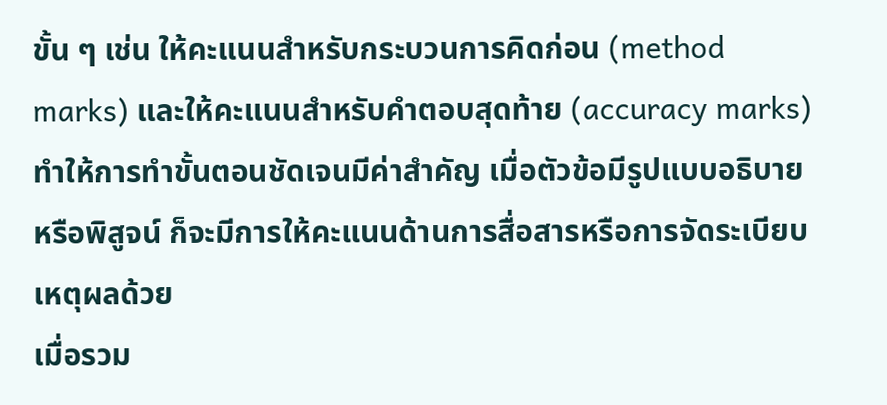ขั้น ๆ เช่น ให้คะแนนสำหรับกระบวนการคิดก่อน (method marks) และให้คะแนนสำหรับคำตอบสุดท้าย (accuracy marks) ทำให้การทำขั้นตอนชัดเจนมีค่าสำคัญ เมื่อตัวข้อมีรูปแบบอธิบายหรือพิสูจน์ ก็จะมีการให้คะแนนด้านการสื่อสารหรือการจัดระเบียบเหตุผลด้วย
เมื่อรวม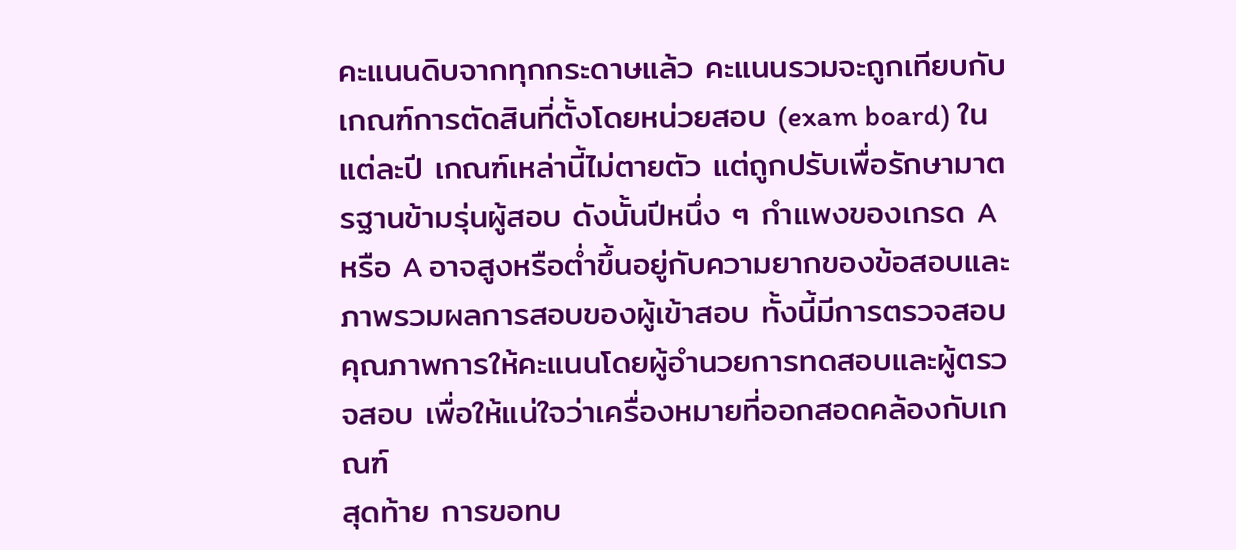คะแนนดิบจากทุกกระดาษแล้ว คะแนนรวมจะถูกเทียบกับเกณฑ์การตัดสินที่ตั้งโดยหน่วยสอบ (exam board) ในแต่ละปี เกณฑ์เหล่านี้ไม่ตายตัว แต่ถูกปรับเพื่อรักษามาตรฐานข้ามรุ่นผู้สอบ ดังนั้นปีหนึ่ง ๆ กำแพงของเกรด A หรือ A อาจสูงหรือต่ำขึ้นอยู่กับความยากของข้อสอบและภาพรวมผลการสอบของผู้เข้าสอบ ทั้งนี้มีการตรวจสอบคุณภาพการให้คะแนนโดยผู้อำนวยการทดสอบและผู้ตรวจสอบ เพื่อให้แน่ใจว่าเครื่องหมายที่ออกสอดคล้องกับเกณฑ์
สุดท้าย การขอทบ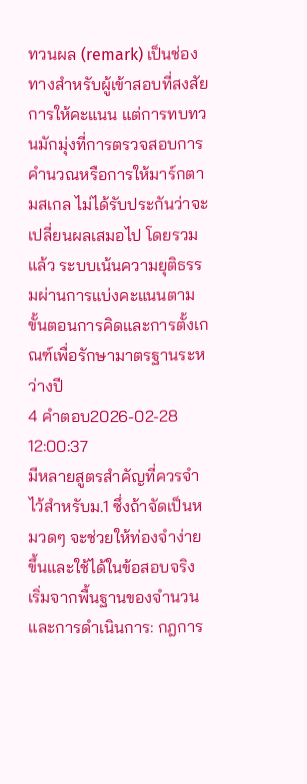ทวนผล (remark) เป็นช่องทางสำหรับผู้เข้าสอบที่สงสัยการให้คะแนน แต่การทบทวนมักมุ่งที่การตรวจสอบการคำนวณหรือการให้มาร์กตามสเกล ไม่ได้รับประกันว่าจะเปลี่ยนผลเสมอไป โดยรวมแล้ว ระบบเน้นความยุติธรรมผ่านการแบ่งคะแนนตามขั้นตอนการคิดและการตั้งเกณฑ์เพื่อรักษามาตรฐานระหว่างปี
4 คำตอบ2026-02-28 12:00:37
มีหลายสูตรสำคัญที่ควรจำไว้สำหรับม.1 ซึ่งถ้าจัดเป็นหมวดๆ จะช่วยให้ท่องจำง่ายขึ้นและใช้ได้ในข้อสอบจริง
เริ่มจากพื้นฐานของจำนวนและการดำเนินการ: กฎการ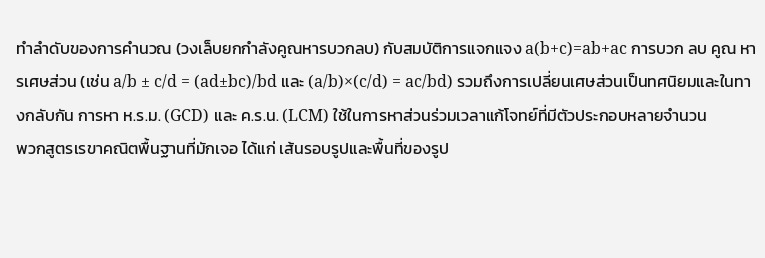ทำลำดับของการคำนวณ (วงเล็บยกกำลังคูณหารบวกลบ) กับสมบัติการแจกแจง a(b+c)=ab+ac การบวก ลบ คูณ หารเศษส่วน (เช่น a/b ± c/d = (ad±bc)/bd และ (a/b)×(c/d) = ac/bd) รวมถึงการเปลี่ยนเศษส่วนเป็นทศนิยมและในทางกลับกัน การหา ห.ร.ม. (GCD) และ ค.ร.น. (LCM) ใช้ในการหาส่วนร่วมเวลาแก้โจทย์ที่มีตัวประกอบหลายจำนวน
พวกสูตรเรขาคณิตพื้นฐานที่มักเจอ ได้แก่ เส้นรอบรูปและพื้นที่ของรูป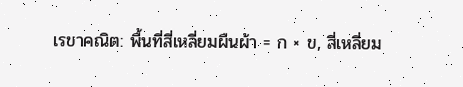เรขาคณิต: พื้นที่สี่เหลี่ยมผืนผ้า = ก × ข, สี่เหลี่ยม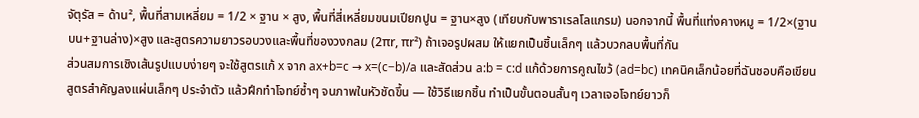จัตุรัส = ด้าน², พื้นที่สามเหลี่ยม = 1/2 × ฐาน × สูง, พื้นที่สี่เหลี่ยมขนมเปียกปูน = ฐาน×สูง (เทียบกับพาราเรลโลแกรม) นอกจากนี้ พื้นที่แท่งคางหมู = 1/2×(ฐานบน+ฐานล่าง)×สูง และสูตรความยาวรอบวงและพื้นที่ของวงกลม (2πr, πr²) ถ้าเจอรูปผสม ให้แยกเป็นชิ้นเล็กๆ แล้วบวกลบพื้นที่กัน
ส่วนสมการเชิงเส้นรูปแบบง่ายๆ จะใช้สูตรแก้ x จาก ax+b=c → x=(c−b)/a และสัดส่วน a:b = c:d แก้ด้วยการคูณไขว้ (ad=bc) เทคนิคเล็กน้อยที่ฉันชอบคือเขียนสูตรสำคัญลงแผ่นเล็กๆ ประจำตัว แล้วฝึกทำโจทย์ซ้ำๆ จนภาพในหัวชัดขึ้น — ใช้วิธีแยกชิ้น ทำเป็นขั้นตอนสั้นๆ เวลาเจอโจทย์ยาวก็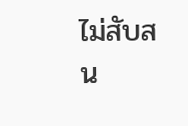ไม่สับสน